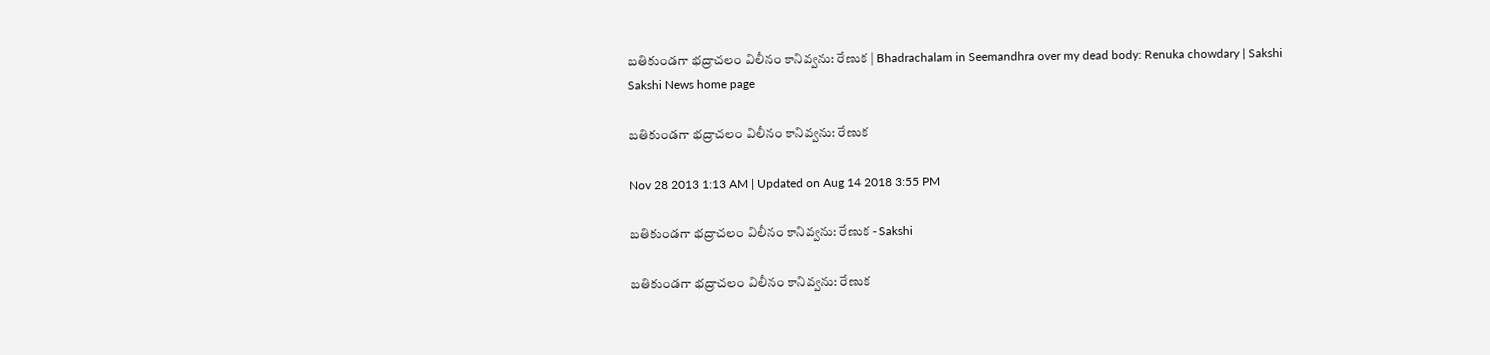బతికుండగా భద్రాచలం విలీనం కానివ్వను: రేణుక | Bhadrachalam in Seemandhra over my dead body: Renuka chowdary | Sakshi
Sakshi News home page

బతికుండగా భద్రాచలం విలీనం కానివ్వను: రేణుక

Nov 28 2013 1:13 AM | Updated on Aug 14 2018 3:55 PM

బతికుండగా భద్రాచలం విలీనం కానివ్వను: రేణుక - Sakshi

బతికుండగా భద్రాచలం విలీనం కానివ్వను: రేణుక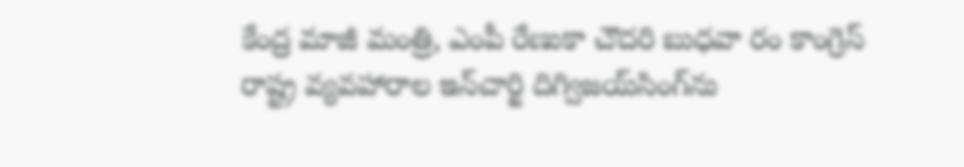కేంద్ర మాజీ మంత్రి, ఎంపీ రేణుకా చౌదరి బుధవా రం కాంగ్రెస్ రాష్ట్ర వ్యవహారాల ఇన్‌చార్జి దిగ్విజయ్‌సింగ్‌ను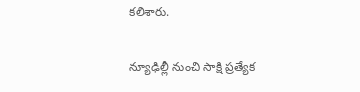కలిశారు.

న్యూఢిల్లీ నుంచి సాక్షి ప్రత్యేక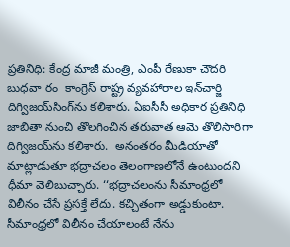ప్రతినిధి: కేంద్ర మాజీ మంత్రి, ఎంపీ రేణుకా చౌదరి బుధవా రం  కాంగ్రెస్ రాష్ట్ర వ్యవహారాల ఇన్‌చార్జి దిగ్విజయ్‌సింగ్‌ను కలిశారు. ఏఐసీసీ అధికార ప్రతినిధి జాబితా నుంచి తొలగించిన తరువాత ఆమె తొలిసారిగా దిగ్విజయ్‌ను కలిశారు.  అనంతరం మీడియాతో మాట్లాడుతూ భద్రాచలం తెలంగాణలోనే ఉంటుందని ధీమా వెలిబుచ్చారు. ‘‘భద్రాచలంను సీమాంధ్రలో విలీనం చేసే ప్రసక్తే లేదు. కచ్చితంగా అడ్డుకుంటా. సీమాంధ్రలో విలీనం చేయాలంటే నేను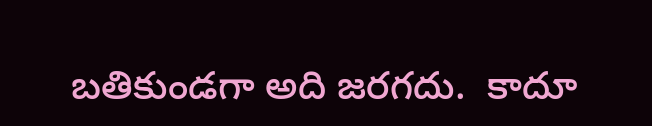బతికుండగా అది జరగదు.  కాదూ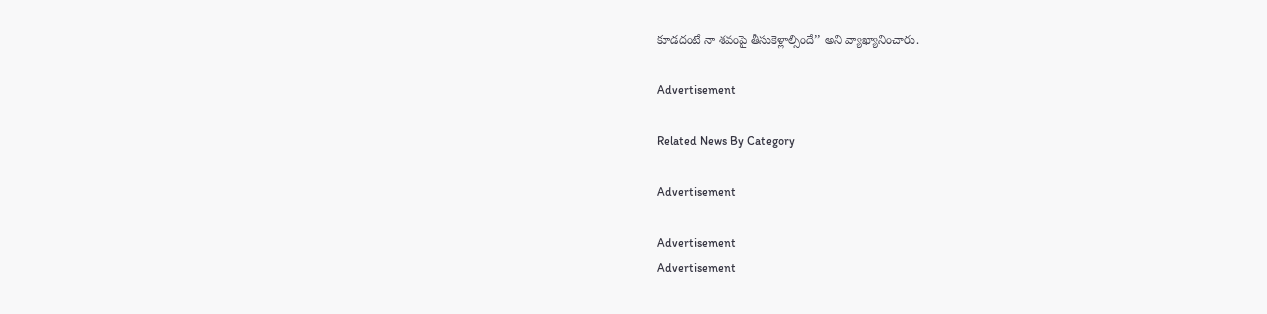కూడదంటే నా శవంపై తీసుకెళ్లాల్సిందే’’ అని వ్యాఖ్యానించారు.

Advertisement

Related News By Category

Advertisement

Advertisement
Advertisement